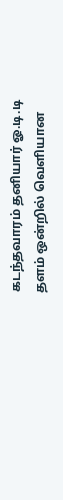கடந்தவாரம் தனியார் ஓ.டி.டி தளம் ஒன்றில் வெளியான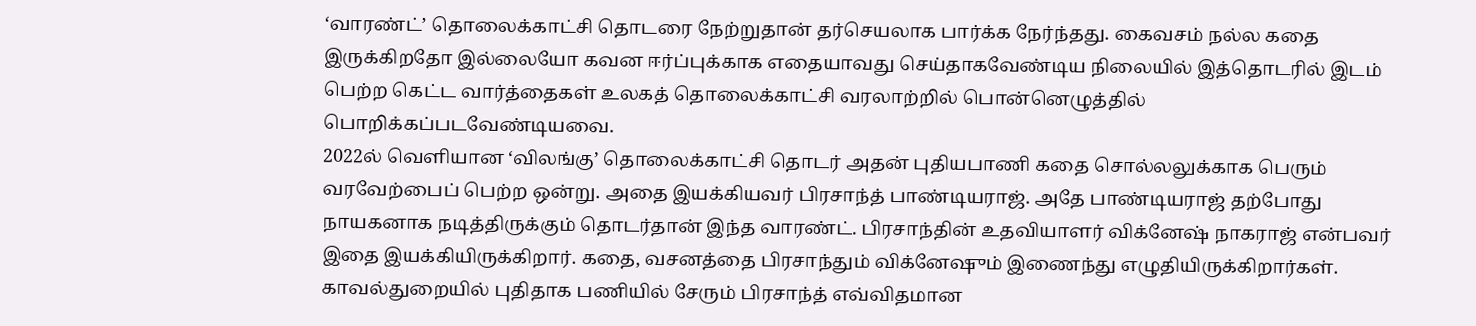‘வாரண்ட்’ தொலைக்காட்சி தொடரை நேற்றுதான் தர்செயலாக பார்க்க நேர்ந்தது. கைவசம் நல்ல கதை இருக்கிறதோ இல்லையோ கவன ஈர்ப்புக்காக எதையாவது செய்தாகவேண்டிய நிலையில் இத்தொடரில் இடம் பெற்ற கெட்ட வார்த்தைகள் உலகத் தொலைக்காட்சி வரலாற்றில் பொன்னெழுத்தில் பொறிக்கப்படவேண்டியவை.
2022ல் வெளியான ‘விலங்கு’ தொலைக்காட்சி தொடர் அதன் புதியபாணி கதை சொல்லலுக்காக பெரும் வரவேற்பைப் பெற்ற ஒன்று. அதை இயக்கியவர் பிரசாந்த் பாண்டியராஜ். அதே பாண்டியராஜ் தற்போது நாயகனாக நடித்திருக்கும் தொடர்தான் இந்த வாரண்ட். பிரசாந்தின் உதவியாளர் விக்னேஷ் நாகராஜ் என்பவர் இதை இயக்கியிருக்கிறார். கதை, வசனத்தை பிரசாந்தும் விக்னேஷும் இணைந்து எழுதியிருக்கிறார்கள்.
காவல்துறையில் புதிதாக பணியில் சேரும் பிரசாந்த் எவ்விதமான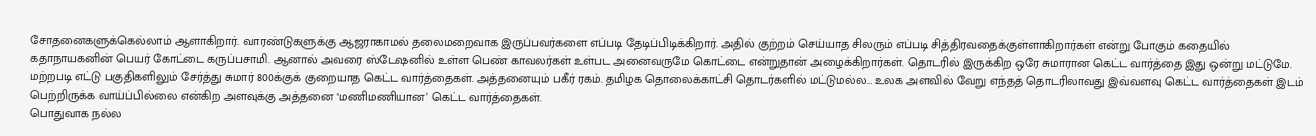சோதனைகளுக்கெல்லாம் ஆளாகிறார். வாரண்டுகளுக்கு ஆஜராகாமல் தலைமறைவாக இருப்பவர்களை எப்படி தேடிப்பிடிக்கிறார். அதில் குற்றம் செய்யாத சிலரும் எப்படி சித்திரவதைக்குள்ளாகிறார்கள் என்று போகும் கதையில் கதாநாயகனின் பெயர் கோட்டை கருப்பசாமி. ஆனால் அவரை ஸ்டேஷனில் உள்ள பெண் காவலர்கள் உள்பட அனைவருமே கொட்டை என்றுதான் அழைக்கிறார்கள். தொடரில் இருக்கிற ஒரே சுமாரான கெட்ட வார்த்தை இது ஒன்று மட்டுமே. மற்றபடி எட்டு பகுதிகளிலும் சேர்த்து சுமார் 800க்குக் குறையாத கெட்ட வார்த்தைகள். அத்தனையும் பகீர் ரகம். தமிழக தொலைக்காட்சி தொடர்களில் மட்டுமல்ல… உலக அளவில் வேறு எந்தத் தொடரிலாவது இவ்வளவு கெட்ட வார்த்தைகள் இடம் பெற்றிருக்க வாய்ப்பில்லை என்கிற அளவுக்கு அத்தனை ‘மணிமணியான’ கெட்ட வார்த்தைகள்.
பொதுவாக நல்ல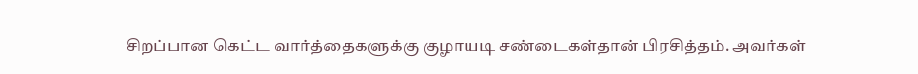சிறப்பான கெட்ட வார்த்தைகளுக்கு குழாயடி சண்டைகள்தான் பிரசித்தம். அவர்கள்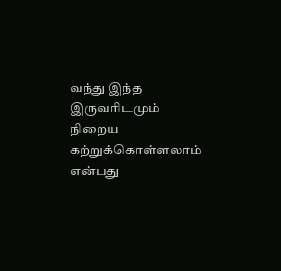வந்து இந்த இருவரிடமும் நிறைய கற்றுக்கொள்ளலாம் என்பது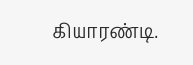கியாரண்டி.